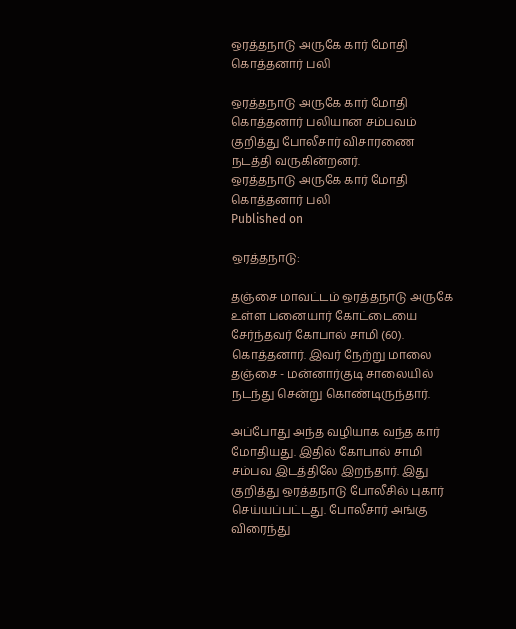ஒரத்தநாடு அருகே கார் மோதி கொத்தனார் பலி

ஒரத்தநாடு அருகே கார் மோதி கொத்தனார் பலியான சம்பவம் குறித்து போலீசார் விசாரணை நடத்தி வருகின்றனர்.
ஒரத்தநாடு அருகே கார் மோதி கொத்தனார் பலி
Published on

ஒரத்தநாடு:

தஞ்சை மாவட்டம் ஒரத்தநாடு அருகே உள்ள பனையார் கோட்டையை சேர்ந்தவர் கோபால் சாமி (60). கொத்தனார். இவர் நேற்று மாலை தஞ்சை - மன்னார்குடி சாலையில் நடந்து சென்று கொண்டிருந்தார்.

அப்போது அந்த வழியாக வந்த கார் மோதியது. இதில் கோபால் சாமி சம்பவ இடத்திலே இறந்தார். இது குறித்து ஒரத்தநாடு போலீசில் புகார் செய்யப்பட்டது. போலீசார் அங்கு விரைந்து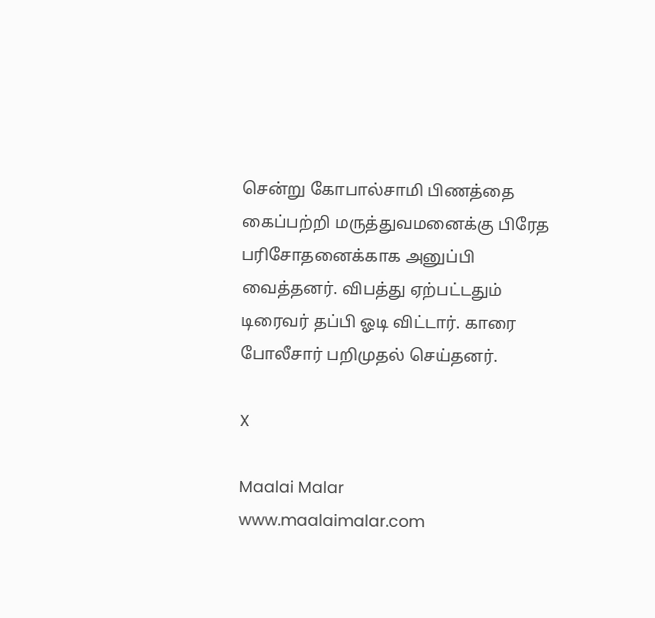சென்று கோபால்சாமி பிணத்தை கைப்பற்றி மருத்துவமனைக்கு பிரேத பரிசோதனைக்காக அனுப்பி வைத்தனர். விபத்து ஏற்பட்டதும் டிரைவர் தப்பி ஓடி விட்டார். காரை போலீசார் பறிமுதல் செய்தனர்.

X

Maalai Malar
www.maalaimalar.com